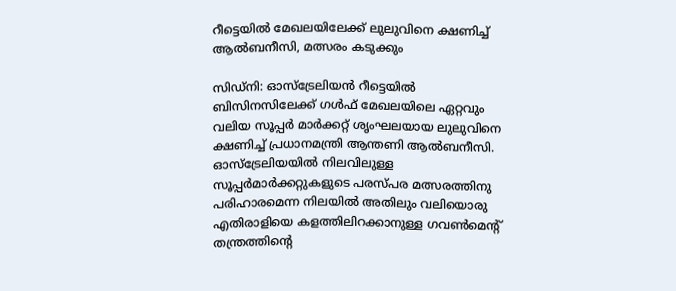റീട്ടെയില്‍ മേഖലയിലേക്ക് ലുലുവിനെ ക്ഷണിച്ച് ആല്‍ബനീസി, മത്സരം കടുക്കും

സിഡ്‌നി: ഓസ്‌ട്രേലിയന്‍ റീട്ടെയില്‍ ബിസിനസിലേക്ക് ഗള്‍ഫ് മേഖലയിലെ ഏറ്റവും വലിയ സൂപ്പര്‍ മാര്‍ക്കറ്റ് ശൃംഘലയായ ലുലുവിനെ ക്ഷണിച്ച് പ്രധാനമന്ത്രി ആന്തണി ആല്‍ബനീസി. ഓസ്‌ട്രേലിയയില്‍ നിലവിലുള്ള സൂപ്പര്‍മാര്‍ക്കറ്റുകളുടെ പരസ്പര മത്സരത്തിനു പരിഹാരമെന്ന നിലയില്‍ അതിലും വലിയൊരു എതിരാളിയെ കളത്തിലിറക്കാനുള്ള ഗവണ്‍മെന്റ് തന്ത്രത്തിന്റെ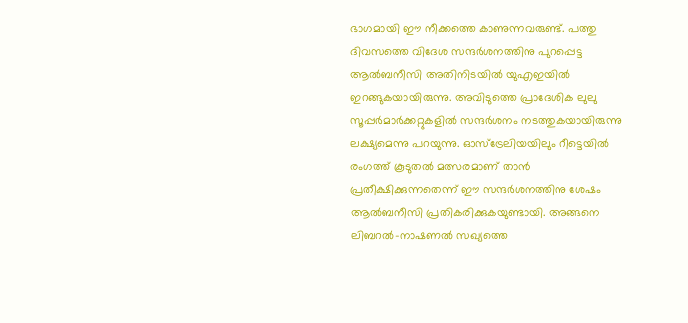ഭാഗമായി ഈ നീക്കത്തെ കാണുന്നവരുണ്ട്. പത്തു ദിവസത്തെ വിദേശ സന്ദര്‍ശനത്തിനു പുറപ്പെട്ട ആല്‍ബനീസി അതിനിടയില്‍ യുഎഇയില്‍ ഇറങ്ങുകയായിരുന്നു. അവിടുത്തെ പ്രാദേശിക ലുലു സൂപ്പര്‍മാര്‍ക്കറ്റുകളില്‍ സന്ദര്‍ശനം നടത്തുകയായിരുന്നു ലക്ഷ്യമെന്നു പറയുന്നു. ഓസ്‌ട്രേലിയയിലും റീട്ടെയില്‍ രംഗത്ത് കൂടുതല്‍ മത്സരമാണ് താന്‍ പ്രതീക്ഷിക്കുന്നതെന്ന് ഈ സന്ദര്‍ശനത്തിനു ശേഷം ആല്‍ബനീസി പ്രതികരിക്കുകയുണ്ടായി. അങ്ങനെ ലിബറല്‍-നാഷണല്‍ സഖ്യത്തെ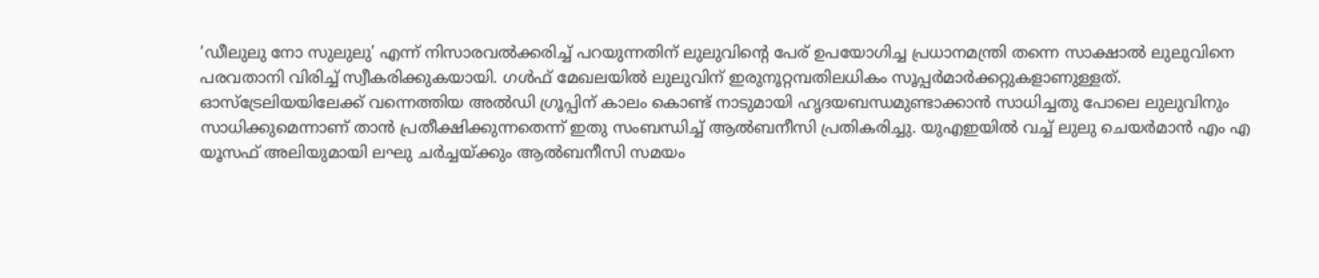‘ഡീലുലു നോ സുലുലു’ എന്ന് നിസാരവല്‍ക്കരിച്ച് പറയുന്നതിന് ലുലുവിന്റെ പേര് ഉപയോഗിച്ച പ്രധാനമന്ത്രി തന്നെ സാക്ഷാല്‍ ലുലുവിനെ പരവതാനി വിരിച്ച് സ്വീകരിക്കുകയായി. ഗള്‍ഫ് മേഖലയില്‍ ലുലുവിന് ഇരുനൂറ്റമ്പതിലധികം സൂപ്പര്‍മാര്‍ക്കറ്റുകളാണുള്ളത്.
ഓസ്‌ട്രേലിയയിലേക്ക് വന്നെത്തിയ അല്‍ഡി ഗ്രൂപ്പിന് കാലം കൊണ്ട് നാടുമായി ഹൃദയബന്ധമുണ്ടാക്കാന്‍ സാധിച്ചതു പോലെ ലുലുവിനും സാധിക്കുമെന്നാണ് താന്‍ പ്രതീക്ഷിക്കുന്നതെന്ന് ഇതു സംബന്ധിച്ച് ആല്‍ബനീസി പ്രതികരിച്ചു. യുഎഇയില്‍ വച്ച് ലുലു ചെയര്‍മാന്‍ എം എ യൂസഫ് അലിയുമായി ലഘു ചര്‍ച്ചയ്ക്കും ആല്‍ബനീസി സമയം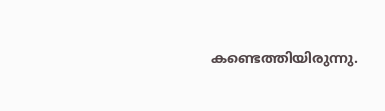കണ്ടെത്തിയിരുന്നു.